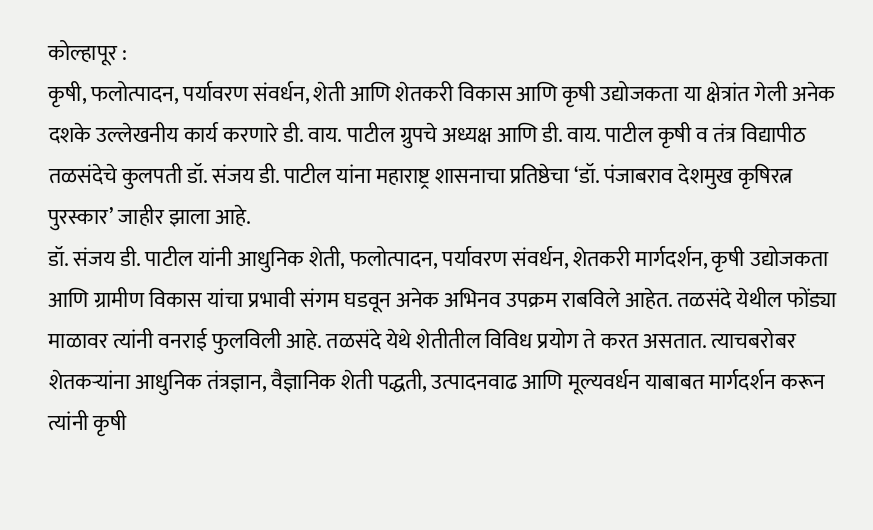कोल्हापूर :
कृषी, फलोत्पादन, पर्यावरण संवर्धन, शेती आणि शेतकरी विकास आणि कृषी उद्योजकता या क्षेत्रांत गेली अनेक दशके उल्लेखनीय कार्य करणारे डी. वाय. पाटील ग्रुपचे अध्यक्ष आणि डी. वाय. पाटील कृषी व तंत्र विद्यापीठ तळसंदेचे कुलपती डॉ. संजय डी. पाटील यांना महाराष्ट्र शासनाचा प्रतिष्ठेचा ‘डॉ. पंजाबराव देशमुख कृषिरत्न पुरस्कार’ जाहीर झाला आहे.
डॉ. संजय डी. पाटील यांनी आधुनिक शेती, फलोत्पादन, पर्यावरण संवर्धन, शेतकरी मार्गदर्शन, कृषी उद्योजकता आणि ग्रामीण विकास यांचा प्रभावी संगम घडवून अनेक अभिनव उपक्रम राबविले आहेत. तळसंदे येथील फोंड्या माळावर त्यांनी वनराई फुलविली आहे. तळसंदे येथे शेतीतील विविध प्रयोग ते करत असतात. त्याचबरोबर शेतकऱ्यांना आधुनिक तंत्रज्ञान, वैज्ञानिक शेती पद्धती, उत्पादनवाढ आणि मूल्यवर्धन याबाबत मार्गदर्शन करून त्यांनी कृषी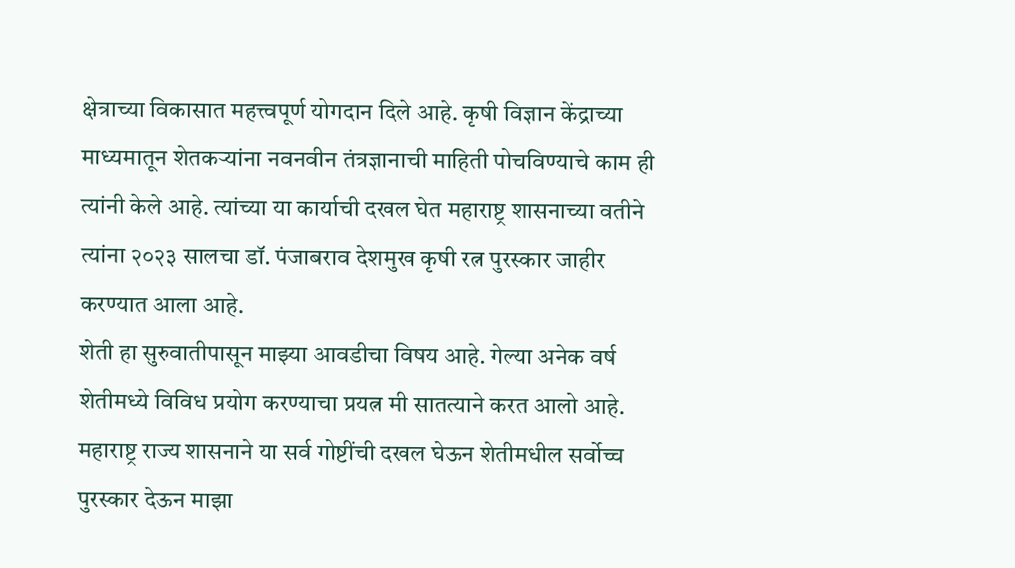क्षेत्राच्या विकासात महत्त्वपूर्ण योगदान दिले आहे. कृषी विज्ञान केंद्राच्या माध्यमातून शेतकऱ्यांना नवनवीन तंत्रज्ञानाची माहिती पोचविण्याचे काम ही त्यांनी केले आहे. त्यांच्या या कार्याची दखल घेत महाराष्ट्र शासनाच्या वतीने त्यांना २०२३ सालचा डॉ. पंजाबराव देशमुख कृषी रत्न पुरस्कार जाहीर करण्यात आला आहे.
शेती हा सुरुवातीपासून माझ्या आवडीचा विषय आहे. गेल्या अनेक वर्ष शेतीमध्ये विविध प्रयोग करण्याचा प्रयत्न मी सातत्याने करत आलो आहे. महाराष्ट्र राज्य शासनाने या सर्व गोष्टींची दखल घेऊन शेतीमधील सर्वोच्च पुरस्कार देऊन माझा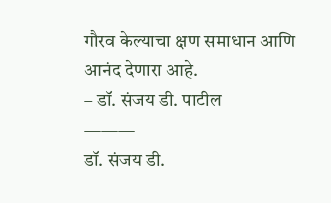गौरव केल्याचा क्षण समाधान आणि आनंद देणारा आहे.
– डॉ. संजय डी. पाटील
———
डॉ. संजय डी.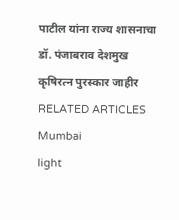पाटील यांना राज्य शासनाचा डॉ. पंजाबराव देशमुख कृषिरत्न पुरस्कार जाहीर
RELATED ARTICLES
Mumbai
light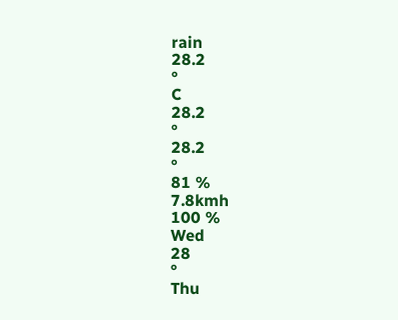rain
28.2
°
C
28.2
°
28.2
°
81 %
7.8kmh
100 %
Wed
28
°
Thu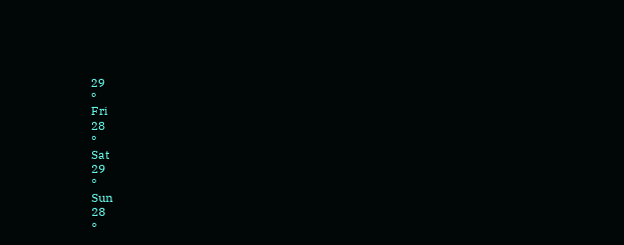29
°
Fri
28
°
Sat
29
°
Sun
28
°